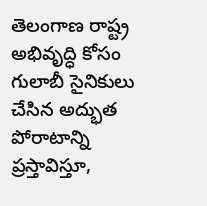తెలంగాణ రాష్ట్ర అభివృద్ధి కోసం గులాబీ సైనికులు చేసిన అద్భుత పోరాటాన్ని ప్రస్తావిస్తూ,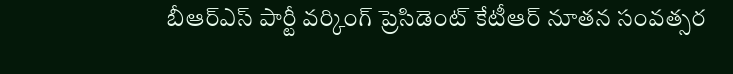బీఆర్ఎస్ పార్టీ వర్కింగ్ ప్రెసిడెంట్ కేటీఆర్ నూతన సంవత్సర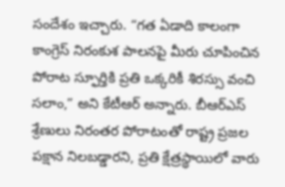సందేశం ఇచ్చారు. “గత ఏడాది కాలంగా కాంగ్రెస్ నిరంకుశ పాలనపై మీరు చూపించిన పోరాట స్ఫూర్తికి ప్రతి ఒక్కరికీ శిరస్సు వంచి సలాం,” అని కేటీఆర్ అన్నారు. బీఆర్ఎస్ శ్రేణులు నిరంతర పోరాటంతో రాష్ట్ర ప్రజల పక్షాన నిలబడ్డారని, ప్రతి క్షేత్రస్థాయిలో వారు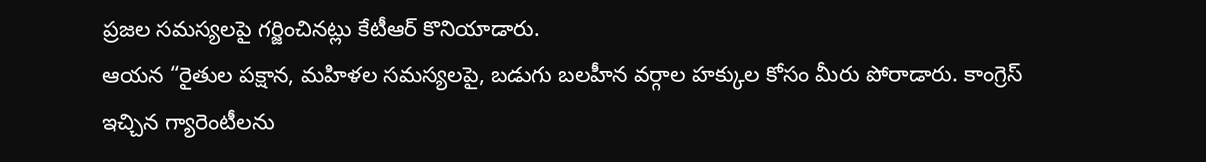ప్రజల సమస్యలపై గర్జించినట్లు కేటీఆర్ కొనియాడారు.
ఆయన “రైతుల పక్షాన, మహిళల సమస్యలపై, బడుగు బలహీన వర్గాల హక్కుల కోసం మీరు పోరాడారు. కాంగ్రెస్ ఇచ్చిన గ్యారెంటీలను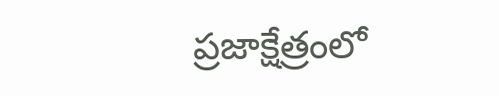ప్రజాక్షేత్రంలో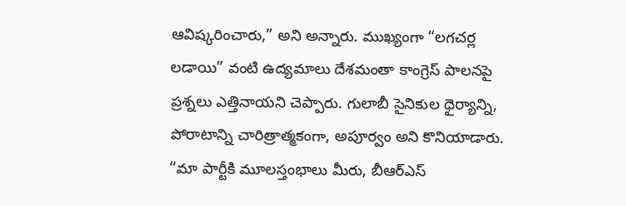ఆవిష్కరించారు,” అని అన్నారు. ముఖ్యంగా “లగచర్ల లడాయి” వంటి ఉద్యమాలు దేశమంతా కాంగ్రెస్ పాలనపై ప్రశ్నలు ఎత్తినాయని చెప్పారు. గులాబీ సైనికుల ధైర్యాన్ని, పోరాటాన్ని చారిత్రాత్మకంగా, అపూర్వం అని కొనియాడారు.
“మా పార్టీకి మూలస్తంభాలు మీరు, బీఆర్ఎస్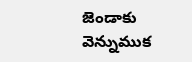జెండాకు వెన్నుముక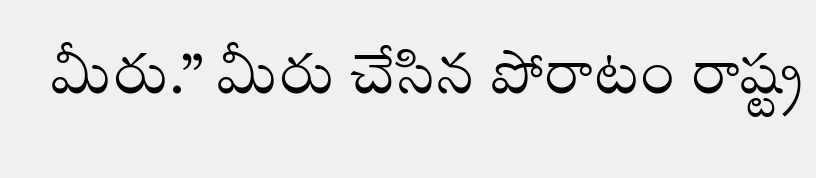మీరు.” మీరు చేసిన పోరాటం రాష్ట్ర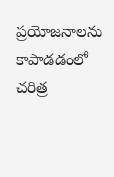ప్రయోజనాలను కాపాడడంలో చరిత్ర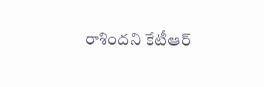రాశిందని కేటీఆర్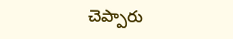చెప్పారు